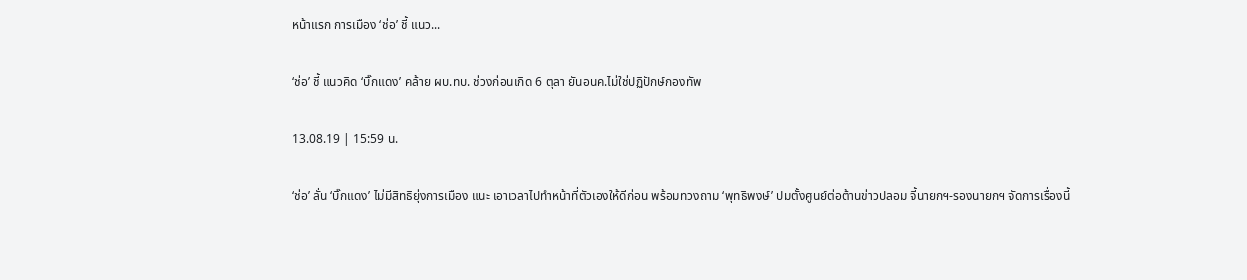หน้าแรก การเมือง ‘ช่อ’ ชี้ แนว...

‘ช่อ’ ชี้ แนวคิด ‘บิ๊กแดง’ คล้าย ผบ.ทบ. ช่วงก่อนเกิด 6 ตุลา ยันอนค.ไม่ใช่ปฏิปักษ์กองทัพ

13.08.19 | 15:59 น.

‘ช่อ’ ลั่น ‘บิ๊กแดง’ ไม่มีสิทธิยุ่งการเมือง แนะ เอาเวลาไปทำหน้าที่ตัวเองให้ดีก่อน พร้อมทวงถาม ‘พุทธิพงษ์’ ปมตั้งศูนย์ต่อต้านข่าวปลอม จี้นายกฯ-รองนายกฯ จัดการเรื่องนี้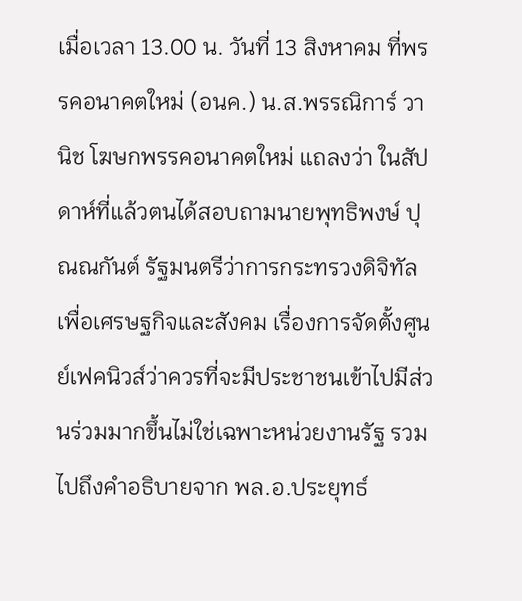เมื่อเวลา 13.00 น. วันที่ 13 สิงหาคม ที่พรรคอนาคตใหม่ (อนค.) น.ส.พรรณิการ์ วานิช โฆษกพรรคอนาคตใหม่ แถลงว่า ในสัปดาห์ที่แล้วตนได้สอบถามนายพุทธิพงษ์ ปุณณกันต์ รัฐมนตรีว่าการกระทรวงดิจิทัลเพื่อเศรษฐกิจและสังคม เรื่องการจัดตั้งศูนย์เฟคนิวส์ว่าควรที่จะมีประชาชนเข้าไปมีส่วนร่วมมากขึ้นไม่ใช่เฉพาะหน่วยงานรัฐ รวมไปถึงคำอธิบายจาก พล.อ.ประยุทธ์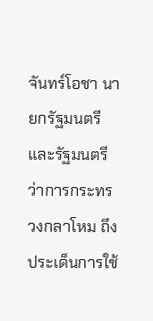จันทร์โอชา นายกรัฐมนตรีและรัฐมนตรีว่าการกระทรวงกลาโหม ถึงประเด็นการใช้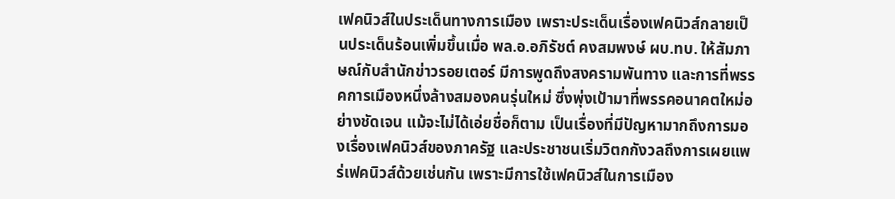เฟคนิวส์ในประเด็นทางการเมือง เพราะประเด็นเรื่องเฟคนิวส์กลายเป็นประเด็นร้อนเพิ่มขึ้นเมื่อ พล.อ.อภิรัชต์ คงสมพงษ์ ผบ.ทบ. ให้สัมภาษณ์กับสำนักข่าวรอยเตอร์ มีการพูดถึงสงครามพันทาง และการที่พรรคการเมืองหนึ่งล้างสมองคนรุ่นใหม่ ซึ่งพุ่งเป้ามาที่พรรคอนาคตใหม่อย่างชัดเจน แม้จะไม่ได้เอ่ยชื่อก็ตาม เป็นเรื่องที่มีปัญหามากถึงการมองเรื่องเฟคนิวส์ของภาครัฐ และประชาชนเริ่มวิตกกังวลถึงการเผยแพร่เฟคนิวส์ด้วยเช่นกัน เพราะมีการใช้เฟคนิวส์ในการเมือง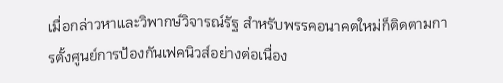เมื่อกล่าวหาและวิพากษ์วิจารณ์รัฐ สำหรับพรรคอนาคตใหม่ก็ติดตามการตั้งศูนย์การป้องกันเฟคนิวส์อย่างต่อเนื่อง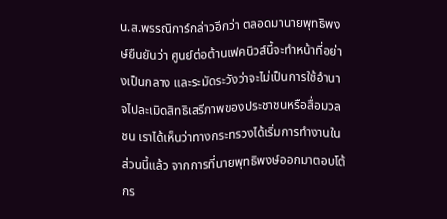น.ส.พรรณิการ์กล่าวอีกว่า ตลอดมานายพุทธิพงษ์ยืนยันว่า ศูนย์ต่อต้านเฟคนิวส์นี้จะทำหน้าที่อย่างเป็นกลาง และระมัดระวังว่าจะไม่เป็นการใช้อำนาจไปละเมิดสิทธิเสรีภาพของประชาชนหรือสื่อมวลชน เราได้เห็นว่าทางกระทรวงได้เริ่มการทำงานในส่วนนี้แล้ว จากการที่นายพุทธิพงษ์ออกมาตอบโต้กร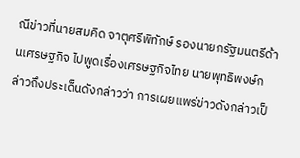ณีข่าวที่นายสมคิด จาตุศรีพิทักษ์ รองนายกรัฐมนตรีด้านเศรษฐกิจ ไปพูดเรื่องเศรษฐกิจไทย นายพุทธิพงษ์กล่าวถึงประเด็นดังกล่าวว่า การเผยแพร่ข่าวดังกล่าวเป็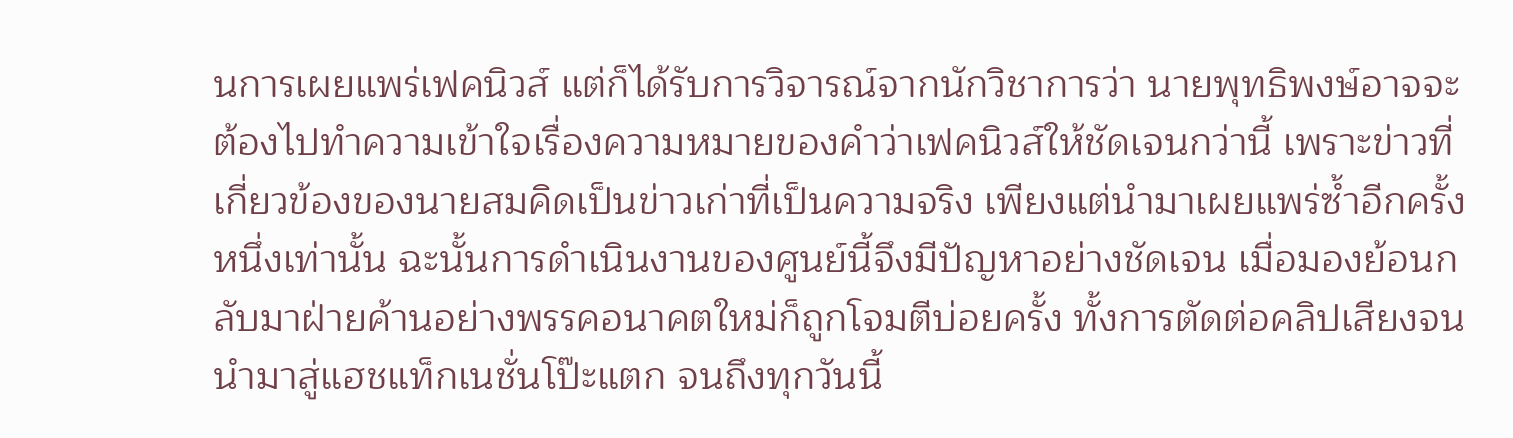นการเผยแพร่เฟคนิวส์ แต่ก็ได้รับการวิจารณ์จากนักวิชาการว่า นายพุทธิพงษ์อาจจะต้องไปทำความเข้าใจเรื่องความหมายของคำว่าเฟคนิวส์ให้ชัดเจนกว่านี้ เพราะข่าวที่เกี่ยวข้องของนายสมคิดเป็นข่าวเก่าที่เป็นความจริง เพียงแต่นำมาเผยแพร่ซ้ำอีกครั้งหนึ่งเท่านั้น ฉะนั้นการดำเนินงานของศูนย์นี้จึงมีปัญหาอย่างชัดเจน เมื่อมองย้อนกลับมาฝ่ายค้านอย่างพรรคอนาคตใหม่ก็ถูกโจมตีบ่อยครั้ง ทั้งการตัดต่อคลิปเสียงจนนำมาสู่แฮชแท็กเนชั่นโป๊ะแตก จนถึงทุกวันนี้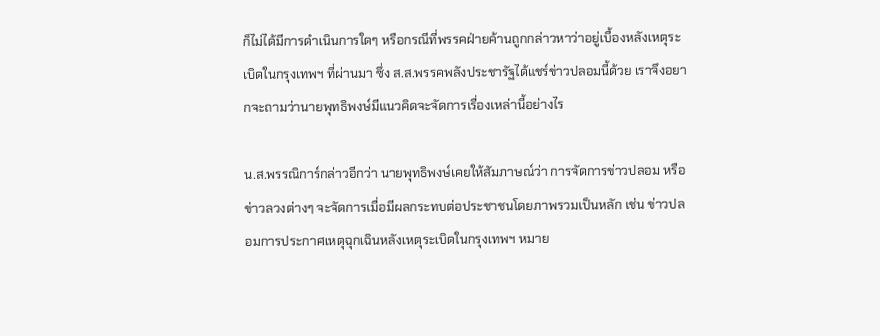ก็ไม่ได้มีการดำเนินการใดๆ หรือกรณีที่พรรคฝ่ายค้านถูกกล่าวหาว่าอยู่เบื้องหลังเหตุระเบิดในกรุงเทพฯ ที่ผ่านมา ซึ่ง ส.ส.พรรคพลังประชารัฐได้แชร์ข่าวปลอมนี้ด้วย เราจึงอยากจะถามว่านายพุทธิพงษ์มีแนวคิดจะจัดการเรื่องเหล่านี้อย่างไร

น.ส.พรรณิการ์กล่าวอีกว่า นายพุทธิพงษ์เคยให้สัมภาษณ์ว่า การจัดการข่าวปลอม หรือข่าวลวงต่างๆ จะจัดการเมื่อมีผลกระทบต่อประชาชนโดยภาพรวมเป็นหลัก เช่น ข่าวปลอมการประกาศเหตุฉุกเฉินหลังเหตุระเบิดในกรุงเทพฯ หมาย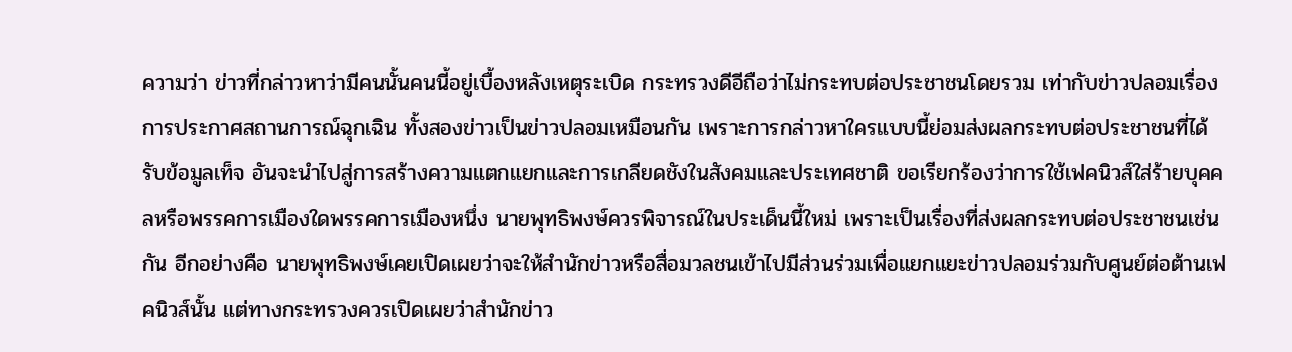ความว่า ข่าวที่กล่าวหาว่ามีคนนั้นคนนี้อยู่เบื้องหลังเหตุระเบิด กระทรวงดีอีถือว่าไม่กระทบต่อประชาชนโดยรวม เท่ากับข่าวปลอมเรื่องการประกาศสถานการณ์ฉุกเฉิน ทั้งสองข่าวเป็นข่าวปลอมเหมือนกัน เพราะการกล่าวหาใครแบบนี้ย่อมส่งผลกระทบต่อประชาชนที่ได้รับข้อมูลเท็จ อันจะนำไปสู่การสร้างความแตกแยกและการเกลียดชังในสังคมและประเทศชาติ ขอเรียกร้องว่าการใช้เฟคนิวส์ใส่ร้ายบุคคลหรือพรรคการเมืองใดพรรคการเมืองหนึ่ง นายพุทธิพงษ์ควรพิจารณ์ในประเด็นนี้ใหม่ เพราะเป็นเรื่องที่ส่งผลกระทบต่อประชาชนเช่นกัน อีกอย่างคือ นายพุทธิพงษ์เคยเปิดเผยว่าจะให้สำนักข่าวหรือสื่อมวลชนเข้าไปมีส่วนร่วมเพื่อแยกแยะข่าวปลอมร่วมกับศูนย์ต่อต้านเฟคนิวส์นั้น แต่ทางกระทรวงควรเปิดเผยว่าสำนักข่าว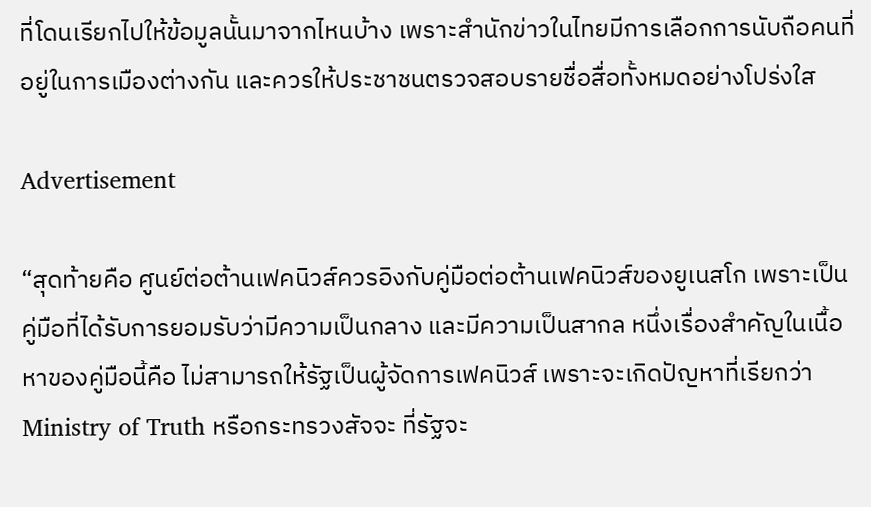ที่โดนเรียกไปให้ข้อมูลนั้นมาจากไหนบ้าง เพราะสำนักข่าวในไทยมีการเลือกการนับถือคนที่อยู่ในการเมืองต่างกัน และควรให้ประชาชนตรวจสอบรายชื่อสื่อทั้งหมดอย่างโปร่งใส

Advertisement

“สุดท้ายคือ ศูนย์ต่อต้านเฟคนิวส์ควรอิงกับคู่มือต่อต้านเฟคนิวส์ของยูเนสโก เพราะเป็นคู่มือที่ได้รับการยอมรับว่ามีความเป็นกลาง และมีความเป็นสากล หนึ่งเรื่องสำคัญในเนื้อหาของคู่มือนี้คือ ไม่สามารถให้รัฐเป็นผู้จัดการเฟคนิวส์ เพราะจะเกิดปัญหาที่เรียกว่า Ministry of Truth หรือกระทรวงสัจจะ ที่รัฐจะ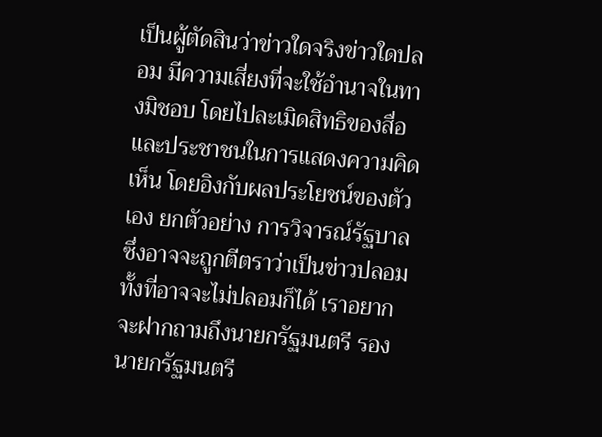เป็นผู้ตัดสินว่าข่าวใดจริงข่าวใดปลอม มีความเสี่ยงที่จะใช้อำนาจในทางมิชอบ โดยไปละเมิดสิทธิของสื่อและประชาชนในการแสดงความคิดเห็น โดยอิงกับผลประโยชน์ของตัวเอง ยกตัวอย่าง การวิจารณ์รัฐบาล ซึ่งอาจจะถูกตีตราว่าเป็นข่าวปลอมทั้งที่อาจจะไม่ปลอมก็ได้ เราอยากจะฝากถามถึงนายกรัฐมนตรี รองนายกรัฐมนตรี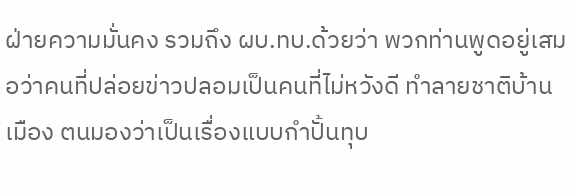ฝ่ายความมั่นคง รวมถึง ผบ.ทบ.ด้วยว่า พวกท่านพูดอยู่เสมอว่าคนที่ปล่อยข่าวปลอมเป็นคนที่ไม่หวังดี ทำลายชาติบ้านเมือง ตนมองว่าเป็นเรื่องแบบกำปั้นทุบ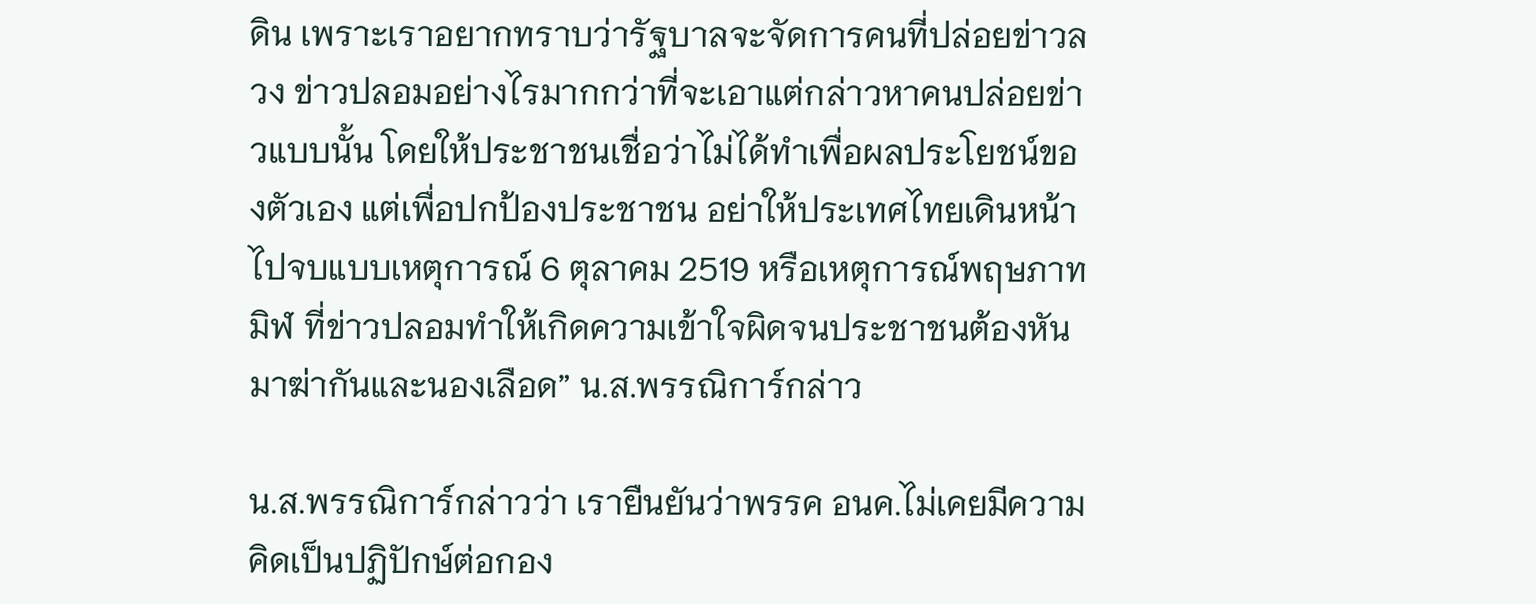ดิน เพราะเราอยากทราบว่ารัฐบาลจะจัดการคนที่ปล่อยข่าวลวง ข่าวปลอมอย่างไรมากกว่าที่จะเอาแต่กล่าวหาคนปล่อยข่าวแบบนั้น โดยให้ประชาชนเชื่อว่าไม่ได้ทำเพื่อผลประโยชน์ของตัวเอง แต่เพื่อปกป้องประชาชน อย่าให้ประเทศไทยเดินหน้าไปจบแบบเหตุการณ์ 6 ตุลาคม 2519 หรือเหตุการณ์พฤษภาทมิฬ ที่ข่าวปลอมทำให้เกิดความเข้าใจผิดจนประชาชนต้องหันมาฆ่ากันและนองเลือด” น.ส.พรรณิการ์กล่าว

น.ส.พรรณิการ์กล่าวว่า เรายืนยันว่าพรรค อนค.ไม่เคยมีความคิดเป็นปฏิปักษ์ต่อกอง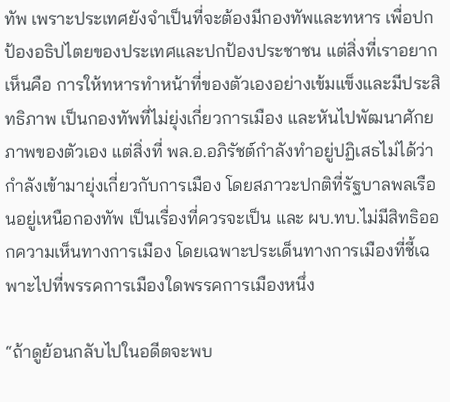ทัพ เพราะประเทศยังจำเป็นที่จะต้องมีกองทัพและทหาร เพื่อปกป้องอธิปไตยของประเทศและปกป้องประชาชน แต่สิ่งที่เราอยากเห็นคือ การให้ทหารทำหน้าที่ของตัวเองอย่างเข้มแข็งและมีประสิทธิภาพ เป็นกองทัพที่ไม่ยุ่งเกี่ยวการเมือง และหันไปพัฒนาศักยภาพของตัวเอง แต่สิ่งที่ พล.อ.อภิรัชต์กำลังทำอยู่ปฏิเสธไม่ได้ว่ากำลังเข้ามายุ่งเกี่ยวกับการเมือง โดยสภาวะปกติที่รัฐบาลพลเรือนอยู่เหนือกองทัพ เป็นเรื่องที่ควรจะเป็น และ ผบ.ทบ.ไม่มีสิทธิออกความเห็นทางการเมือง โดยเฉพาะประเด็นทางการเมืองที่ชี้เฉพาะไปที่พรรคการเมืองใดพรรคการเมืองหนึ่ง

“ถ้าดูย้อนกลับไปในอดีตจะพบ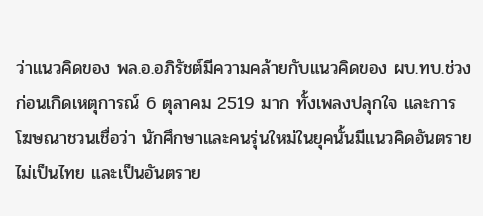ว่าแนวคิดของ พล.อ.อภิรัชต์มีความคล้ายกับแนวคิดของ ผบ.ทบ.ช่วงก่อนเกิดเหตุการณ์ 6 ตุลาคม 2519 มาก ทั้งเพลงปลุกใจ และการโฆษณาชวนเชื่อว่า นักศึกษาและคนรุ่นใหม่ในยุคนั้นมีแนวคิดอันตราย ไม่เป็นไทย และเป็นอันตราย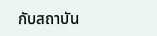กับสถาบัน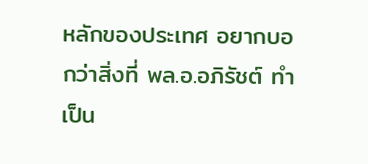หลักของประเทศ อยากบอกว่าสิ่งที่ พล.อ.อภิรัชต์ ทำเป็น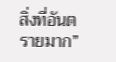สิ่งที่อันตรายมาก”